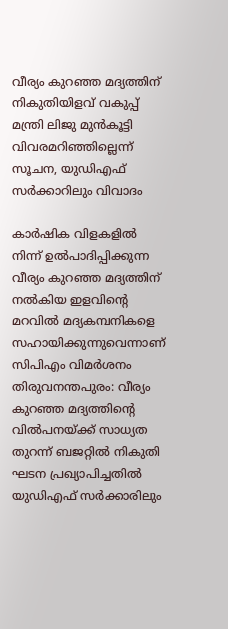വീര്യം കുറഞ്ഞ മദ്യത്തിന് നികുതിയിളവ് വകുപ്പ് മന്ത്രി ലിജു മുന്‍കൂട്ടി വിവരമറിഞ്ഞില്ലെന്ന് സൂചന, യുഡിഎഫ് സര്‍ക്കാറിലും വിവാദം

കാര്‍ഷിക വിളകളില്‍ നിന്ന് ഉല്‍പാദിപ്പിക്കുന്ന വീര്യം കുറഞ്ഞ മദ്യത്തിന് നല്‍കിയ ഇളവിന്റെ മറവില്‍ മദ്യകമ്പനികളെ സഹായിക്കുന്നുവെന്നാണ് സിപിഎം വിമര്‍ശനം
തിരുവനന്തപുരം: വീര്യം കുറഞ്ഞ മദ്യത്തിന്റെ വില്‍പനയ്ക്ക് സാധ്യത തുറന്ന് ബജറ്റില്‍ നികുതി ഘടന പ്രഖ്യാപിച്ചതില്‍ യുഡിഎഫ് സര്‍ക്കാരിലും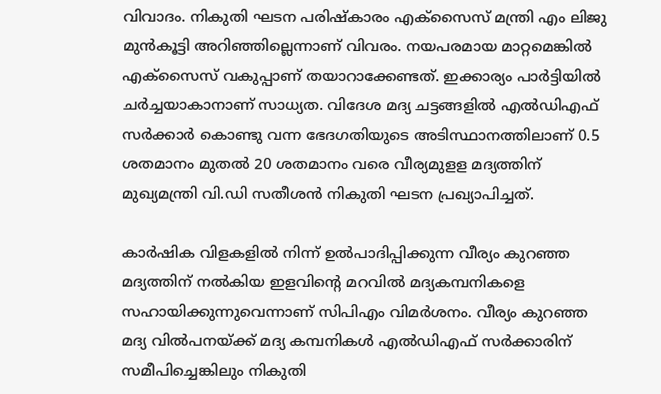വിവാദം. നികുതി ഘടന പരിഷ്‌കാരം എക്‌സൈസ് മന്ത്രി എം ലിജു മുന്‍കൂട്ടി അറിഞ്ഞില്ലെന്നാണ് വിവരം. നയപരമായ മാറ്റമെങ്കില്‍ എക്‌സൈസ് വകുപ്പാണ് തയാറാക്കേണ്ടത്. ഇക്കാര്യം പാര്‍ട്ടിയില്‍ ചര്‍ച്ചയാകാനാണ് സാധ്യത. വിദേശ മദ്യ ചട്ടങ്ങളില്‍ എല്‍ഡിഎഫ് സര്‍ക്കാര്‍ കൊണ്ടു വന്ന ഭേദഗതിയുടെ അടിസ്ഥാനത്തിലാണ് 0.5 ശതമാനം മുതല്‍ 20 ശതമാനം വരെ വീര്യമുളള മദ്യത്തിന് മുഖ്യമന്ത്രി വി.ഡി സതീശന്‍ നികുതി ഘടന പ്രഖ്യാപിച്ചത്.

കാര്‍ഷിക വിളകളില്‍ നിന്ന് ഉല്‍പാദിപ്പിക്കുന്ന വീര്യം കുറഞ്ഞ മദ്യത്തിന് നല്‍കിയ ഇളവിന്റെ മറവില്‍ മദ്യകമ്പനികളെ സഹായിക്കുന്നുവെന്നാണ് സിപിഎം വിമര്‍ശനം. വീര്യം കുറഞ്ഞ മദ്യ വില്‍പനയ്ക്ക് മദ്യ കമ്പനികള്‍ എല്‍ഡിഎഫ് സര്‍ക്കാരിന് സമീപിച്ചെങ്കിലും നികുതി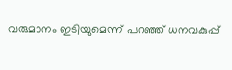വരുമാനം ഇടിയുമെന്ന് പറഞ്ഞ് ധനവകുപ്പ്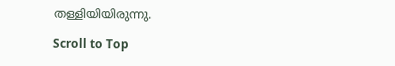തള്ളിയിയിരുന്നു.

Scroll to Top